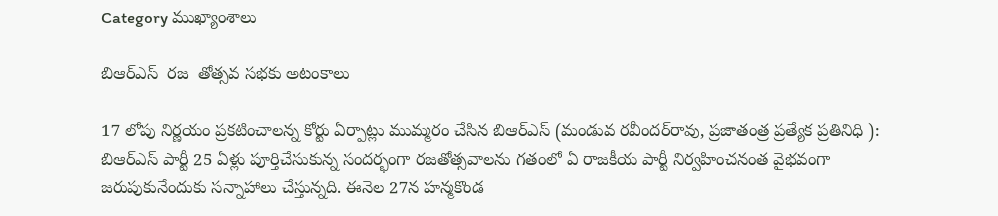Category ముఖ్యాంశాలు

బిఆర్‌ఎస్‌ ‌ రజ  తోత్సవ సభకు అటంకాలు

17 లోపు నిర్ణయం ప్రకటించాలన్న కోర్టు ఏర్పాట్లు ముమ్మరం చేసిన బిఆర్‌ఎస్‌ (మండువ రవీందర్‌రావు, ప్రజాతంత్ర ప్రత్యేక ప్రతినిధి ): బిఆర్‌ఎస్‌ ‌పార్టీ 25 ఏళ్లు పూర్తిచేసుకున్న సందర్భంగా రజతోత్సవాలను గతంలో ఏ రాజకీయ పార్టీ నిర్వహించనంత వైభవంగా జరుపుకునేందుకు సన్నాహాలు చేస్తున్నది. ఈనెల 27న హన్మకొండ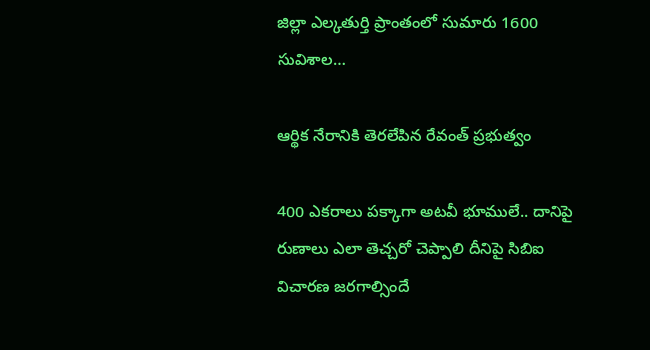జిల్లా ఎల్కతుర్తి ప్రాంతంలో సుమారు 1600 సువిశాల…

ఆర్థిక నేరానికి తెరలేపిన రేవంత్‌ ‌ప్రభుత్వం

400 ఎకరాలు పక్కాగా అటవీ భూములే.. దానిపై రుణాలు ఎలా తెచ్చరో చెప్పాలి దీనిపై సిబిఐ విచారణ జరగాల్సిందే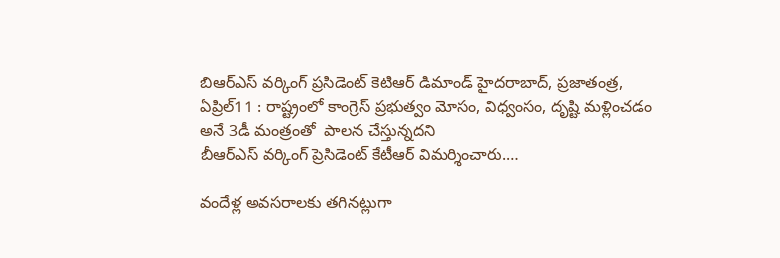బిఆర్‌ఎస్‌ ‌వర్కింగ్‌ ‌ప్రసిడెంట్‌ ‌కెటిఆర్‌ ‌డిమాండ్‌ ‌హైదరాబాద్‌, ప్రజాతంత్ర, ఏప్రిల్‌11 : రాష్ట్రంలో కాంగ్రెస్‌ ‌ప్రభుత్వం మోసం, విధ్వంసం, దృష్టి మళ్లించడం  అనే 3డీ మంత్రంతో  పాలన చేస్తున్నదని బీఆర్‌ఎస్‌ ‌వర్కింగ్‌ ‌ప్రెసిడెంట్‌ ‌కేటీఆర్‌ ‌విమర్శించారు.…

వందేళ్ల అవ‌స‌రాల‌కు త‌గిన‌ట్లుగా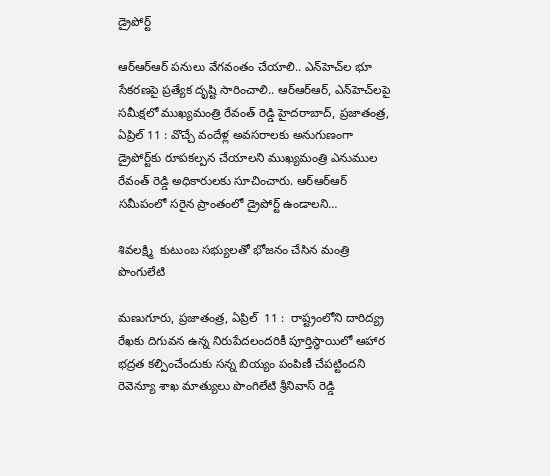డ్రైపోర్ట్

ఆర్ఆర్ఆర్ ప‌నులు వేగ‌వంతం చేయాలి.. ఎన్‌హెచ్‌ల భూ సేక‌ర‌ణ‌పై ప్ర‌త్యేక దృష్టి సారించాలి.. ఆర్ఆర్ఆర్‌, ఎన్‌హెచ్‌ల‌పై స‌మీక్ష‌లో ముఖ్య‌మంత్రి రేవంత్ రెడ్డి హైదరాబాద్‌, ప్రజాతంత్ర, ఏప్రిల్ 11 : వొచ్చే వందేళ్ల అవ‌స‌రాల‌కు అనుగుణంగా డ్రైపోర్ట్‌కు రూప‌క‌ల్ప‌న చేయాల‌ని ముఖ్య‌మంత్రి ఎనుముల రేవంత్ రెడ్డి అధికారుల‌కు సూచించారు. ఆర్ఆర్ఆర్ స‌మీపంలో స‌రైన ప్రాంతంలో డ్రైపోర్ట్ ఉండాల‌ని…

శివలక్ష్మి  కుటుంబ సభ్యులతో భోజనం చేసిన మంత్రి పొంగులేటి

మణుగూరు, ప్రజాతంత్ర, ఏప్రిల్‌  11 :  రాష్ట్రంలోని దారిద్య్ర రేఖకు దిగువన ఉన్న నిరుపేదలందరికీ పూర్తిస్థాయిలో ఆహార భద్రత కల్పించేందుకు సన్న బియ్యం పంపిణీ చేపట్టిందని రెవెన్యూ శాఖ మాత్యులు పొంగిలేటి శ్రీనివాస్‌ రెడ్డి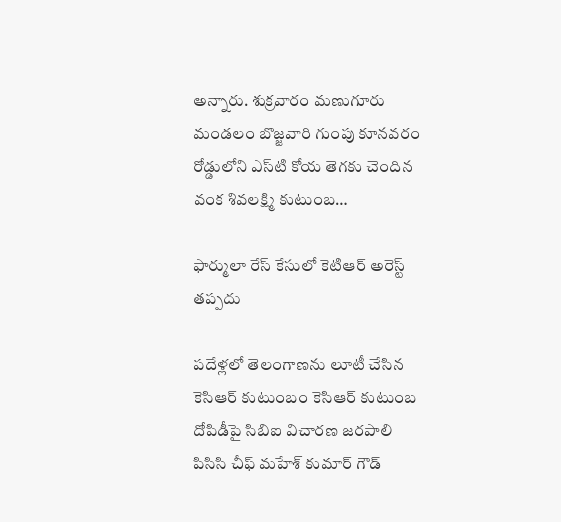అన్నారు. శుక్రవారం మణుగూరు మండలం బొజ్జవారి గుంపు కూనవరం రోడ్డులోని ఎస్‌టి కోయ తెగకు చెందిన వంక శివలక్ష్మి కుటుంబ…

ఫార్ములా రేస్‌ కేసులో కెటిఆర్‌ అరెస్ట్‌ తప్పదు

పదేళ్లలో తెలంగాణను లూటీ చేసిన కెసిఆర్‌ కుటుంబం కెసిఆర్‌ కుటుంబ దోపిడీపై సిబిఐ విచారణ జరపాలి పిసిసి చీఫ్‌ మహేశ్‌ కుమార్‌ గౌడ్‌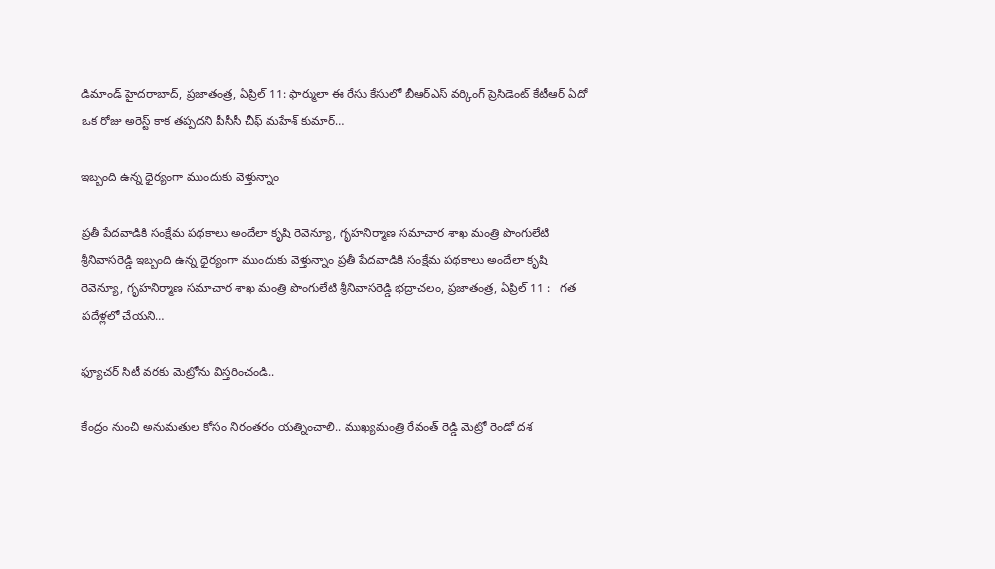డిమాండ్‌ హైదరాబాద్‌, ప్రజాతంత్ర, ఏప్రిల్‌ 11: ఫార్ములా ఈ రేసు కేసులో బీఆర్‌ఎస్‌ వర్కింగ్‌ ప్రెసిడెంట్‌ కేటీఆర్‌ ఏదో ఒక రోజు అరెస్ట్‌ కాక తప్పదని పీసీసీ చీఫ్‌ మహేశ్‌ కుమార్‌…

ఇబ్బంది ఉన్న ధైర్యంగా ముందుకు వెళ్తున్నాం

ప్రతీ పేదవాడికి సంక్షేమ పథకాలు అందేలా కృషి రెవెన్యూ, గృహనిర్మాణ సమాచార శాఖ మంత్రి పొంగులేటి శ్రీనివాసరెడ్డి ఇబ్బంది ఉన్న ధైర్యంగా ముందుకు వెళ్తున్నాం ప్రతీ పేదవాడికి సంక్షేమ పథకాలు అందేలా కృషి రెవెన్యూ, గృహనిర్మాణ సమాచార శాఖ మంత్రి పొంగులేటి శ్రీనివాసరెడ్డి భద్రాచలం, ప్రజాతంత్ర, ఏప్రిల్‌ 11 :   గత పదేళ్లలో చేయని…

ఫ్యూచర్ సిటీ వరకు మెట్రోను విస్తరించండి..

కేంద్రం నుంచి అనుమతుల కోసం నిరంతరం యత్నించాలి.. ముఖ్యమంత్రి రేవంత్ రెడ్డి మెట్రో రెండో ద‌శ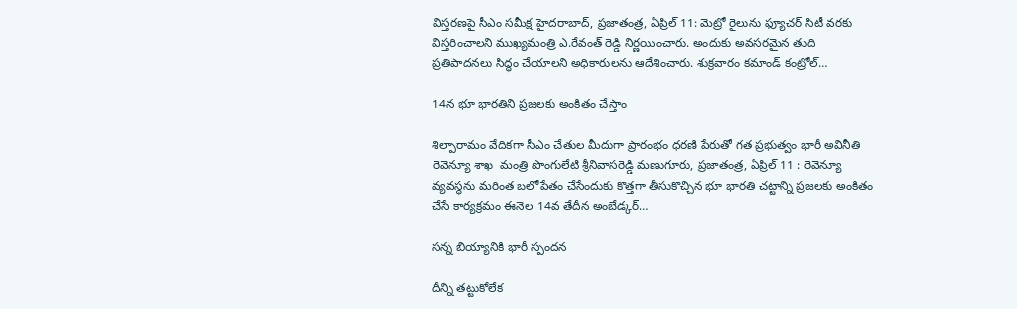విస్తరణపై సీఎం సమీక్ష హైదరాబాద్, ప్రజాతంత్ర, ఏప్రిల్ 11: మెట్రో రైలును ఫ్యూచర్ సిటీ వరకు విస్తరించాలని ముఖ్యమంత్రి ఎ.రేవంత్ రెడ్డి నిర్ణయించారు. అందుకు అవసరమైన తుది ప్రతిపాదనలు సిద్ధం చేయాలని అధికారులను ఆదేశించారు. శుక్రవారం కమాండ్ కంట్రోల్…

14న భూ భారతిని ప్రజలకు అంకితం చేస్తాం

శిల్పారామం వేదికగా సీఎం చేతుల మీదుగా ప్రారంభం ధరణి పేరుతో గత ప్రభుత్వం భారీ అవినీతి రెవెన్యూ శాఖ  మంత్రి పొంగులేటి శ్రీనివాసరెడ్డి మణుగూరు, ప్రజాతంత్ర, ఏప్రిల్ 11 : రెవెన్యూ వ్యవస్థను మరింత బలోపేతం చేసేందుకు కొత్తగా తీసుకొచ్చిన భూ భారతి చట్టాన్ని ప్రజలకు అంకితం చేసే కార్యక్రమం ఈనెల 14వ తేదీన అంబేడ్కర్…

సన్న బియ్యానికి భారీ స్పందన

దీన్ని తట్టుకోలేక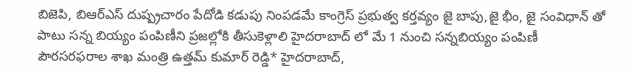బిజెపి, బిఆర్ఎస్ దుష్ప్రచారం పేదోడి కడుపు నింపడమే కాంగ్రెస్ ప్రభుత్వ కర్తవ్యం జై బాపు,జై భీం, జై సంవిధాన్ తో పాటు సన్న బియ్యం పంపిణీని ప్రజల్లోకి తీసుకెళ్లాలి హైదరాబాద్ లో మే 1 నుంచి సన్నబియ్యం పంపిణీ పౌరసరఫరాల శాఖ మంత్రి ఉత్తమ్ కుమార్ రెడ్డి* హైదరాబాద్,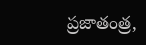ప్రజాతంత్ర,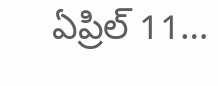ఏప్రిల్ 11…